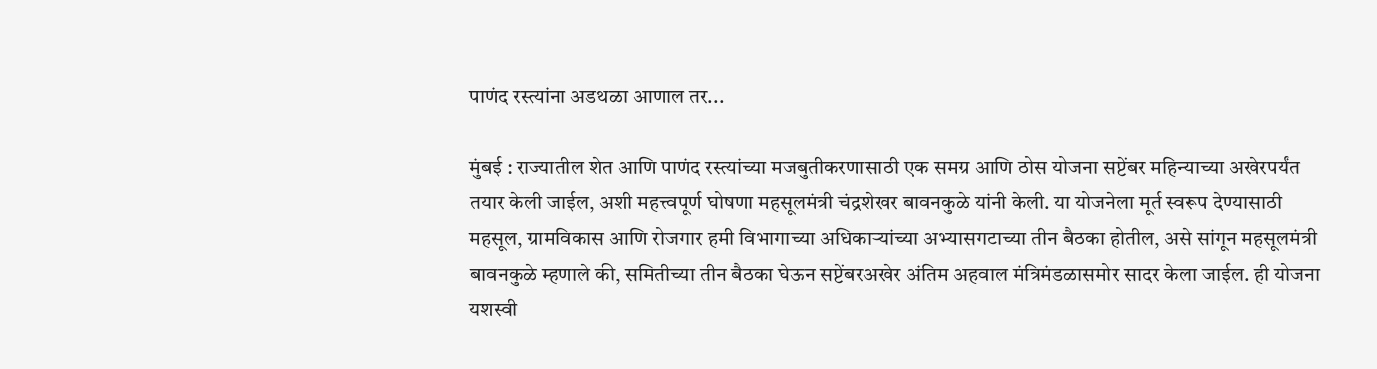पाणंद रस्त्यांना अडथळा आणाल तर...

मुंबई : राज्यातील शेत आणि पाणंद रस्त्यांच्या मजबुतीकरणासाठी एक समग्र आणि ठोस योजना सप्टेंबर महिन्याच्या अखेरपर्यंत तयार केली जाईल, अशी महत्त्वपूर्ण घोषणा महसूलमंत्री चंद्रशेखर बावनकुळे यांनी केली. या योजनेला मूर्त स्वरूप देण्यासाठी महसूल, ग्रामविकास आणि रोजगार हमी विभागाच्या अधिकाऱ्यांच्या अभ्यासगटाच्या तीन बैठका होतील, असे सांगून महसूलमंत्री बावनकुळे म्हणाले की, समितीच्या तीन बैठका घेऊन सप्टेंबरअखेर अंतिम अहवाल मंत्रिमंडळासमोर सादर केला जाईल. ही योजना यशस्वी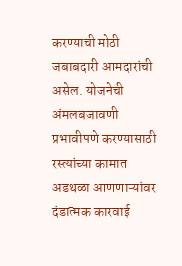करण्याची मोठी जबाबदारी आमदारांची असेल. योजनेची अंमलबजावणी प्रभावीपणे करण्यासाठी रस्त्यांच्या कामात अडथळा आणणाऱ्यांवर दंडात्मक कारवाई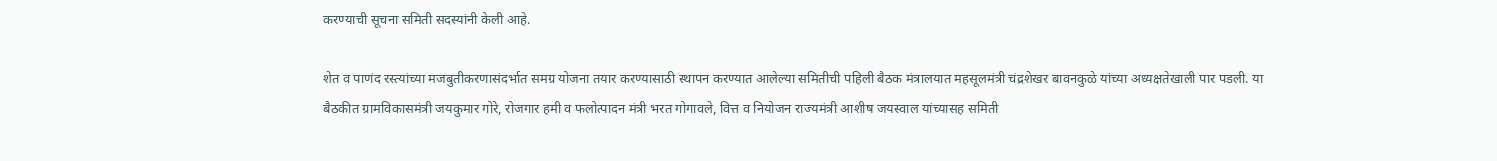करण्याची सूचना समिती सदस्यांनी केली आहे.

शेत व पाणंद रस्त्यांच्या मजबुतीकरणासंदर्भात समग्र योजना तयार करण्यासाठी स्थापन करण्यात आलेल्या समितीची पहिली बैठक मंत्रालयात महसूलमंत्री चंद्रशेखर बावनकुळे यांच्या अध्यक्षतेखाली पार पडली. या बैठकीत ग्रामविकासमंत्री जयकुमार गोरे, रोजगार हमी व फलोत्पादन मंत्री भरत गोगावले, वित्त व नियोजन राज्यमंत्री आशीष जयस्वाल यांच्यासह समिती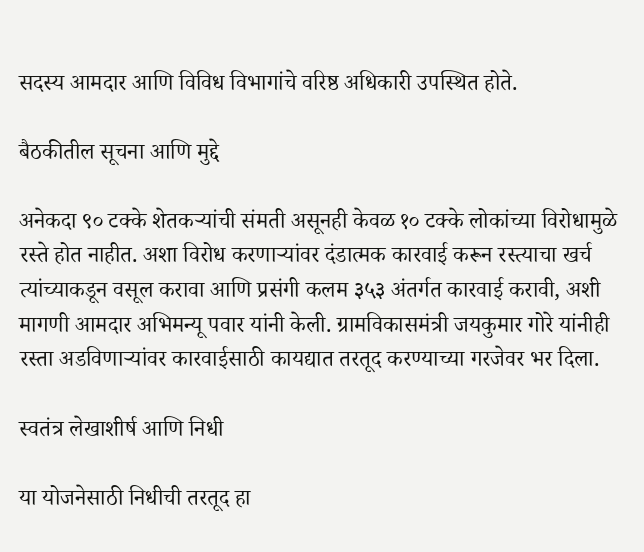सदस्य आमदार आणि विविध विभागांचे वरिष्ठ अधिकारी उपस्थित होते.

बैठकीतील सूचना आणि मुद्दे

अनेकदा ९० टक्के शेतकऱ्यांची संमती असूनही केवळ १० टक्के लोकांच्या विरोधामुळे रस्ते होत नाहीत. अशा विरोध करणाऱ्यांवर दंडात्मक कारवाई करून रस्त्याचा खर्च त्यांच्याकडून वसूल करावा आणि प्रसंगी कलम ३५३ अंतर्गत कारवाई करावी, अशी मागणी आमदार अभिमन्‍यू पवार यांनी केली. ग्रामविकासमंत्री जयकुमार गोरे यांनीही रस्ता अडविणाऱ्यांवर कारवाईसाठी कायद्यात तरतूद करण्याच्या गरजेवर भर दिला.

स्वतंत्र लेखाशीर्ष आणि निधी

या योजनेसाठी निधीची तरतूद हा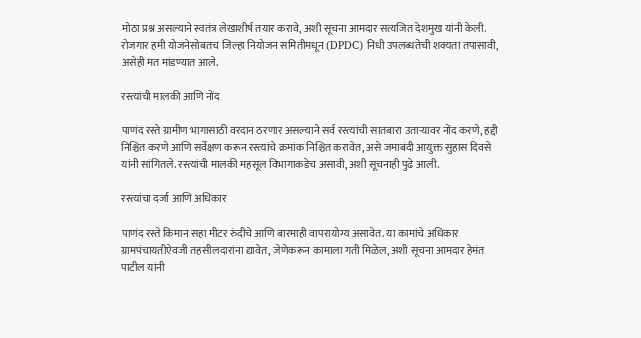मोठा प्रश्न असल्याने स्वतंत्र लेखाशीर्ष तयार करावे, अशी सूचना आमदार सत्यजित देशमुख यांनी केली. रोजगार हमी योजनेसोबतच जिल्हा नियोजन समितीमधून (DPDC) निधी उपलब्धतेची शक्यता तपासावी, असेही मत मांडण्यात आले.

रस्त्यांची मालकी आणि नोंद

पाणंद रस्ते ग्रामीण भागासाठी वरदान ठरणार असल्याने सर्व रस्त्यांची सातबारा उताऱ्यावर नोंद करणे, हद्दी निश्चित करणे आणि सर्वेक्षण करून रस्त्यांचे क्रमांक निश्चित करावेत, असे जमाबंदी आयुक्त सुहास दिवसे यांनी सांगितले. रस्त्यांची मालकी महसूल विभागाकडेच असावी, अशी सूचनाही पुढे आली.

रस्त्यांचा दर्जा आणि अधिकार

पाणंद रस्ते किमान सहा मीटर रुंदीचे आणि बारमाही वापरायोग्य असावेत. या कामांचे अधिकार ग्रामपंचायतीऐवजी तहसीलदारांना द्यावेत, जेणेकरून कामाला गती मिळेल, अशी सूचना आमदार हेमंत पाटील यांनी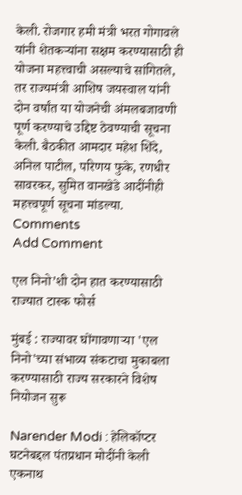केली. रोजगार हमी मंत्री भरत गोगावले यांनी शेतकऱ्यांना सक्षम करण्यासाठी ही योजना महत्त्वाची असल्याचे सांगितले, तर राज्यमंत्री आशिष जयस्वाल यांनी दोन वर्षांत या योजनेची अंमलबजावणी पूर्ण करण्याचे उद्दिष्ट ठेवण्याची सूचना केली. बैठकीत आमदार महेश शिंदे, अनिल पाटील, परिणय फुके, रणधीर सावरकर, सुमित वानखेडे आदींनीही महत्त्वपूर्ण सूचना मांडल्या.
Comments
Add Comment

एल निनो’शी दोन हात करण्यासाठी राज्यात टास्क फोर्स

मुंबई : राज्यावर घोंगावणाऱ्या 'एल निनो'च्या संभाव्य संकटाचा मुकाबला करण्यासाठी राज्य सरकारने विशेष नियोजन सुरू

Narender Modi : हेलिकॉप्टर घटनेबद्दल पंतप्रधान मोदींनी केली एकनाथ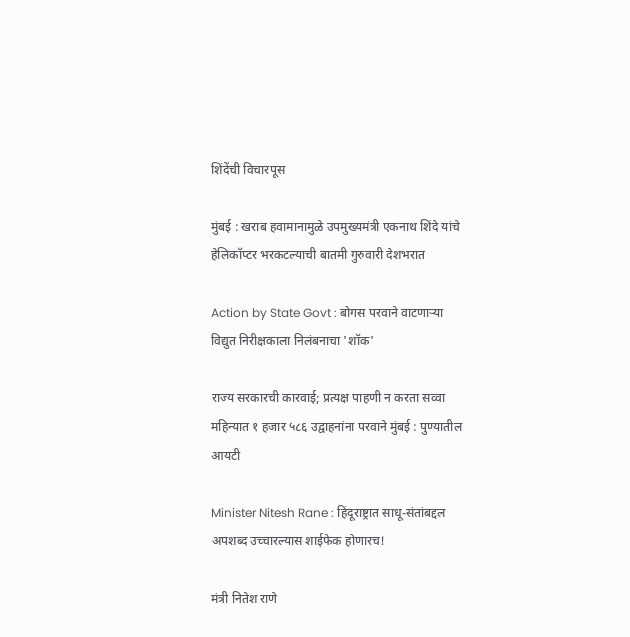शिंदेंची विचारपूस

मुंबई : खराब हवामानामुळे उपमुख्यमंत्री एकनाथ शिंदे यांचे हेलिकॉप्टर भरकटल्याची बातमी गुरुवारी देशभरात

Action by State Govt : बोगस परवाने वाटणाऱ्या विद्युत निरीक्षकाला निलंबनाचा 'शॉक'

राज्य सरकारची कारवाई; प्रत्यक्ष पाहणी न करता सव्वा महिन्यात १ हजार ५८६ उद्वाहनांना परवाने मुंबई : पुण्यातील आयटी

Minister Nitesh Rane : हिंदूराष्ट्रात साधू-संतांबद्दल अपशब्द उच्चारल्यास शाईफेक होणारच!

मंत्री नितेश राणे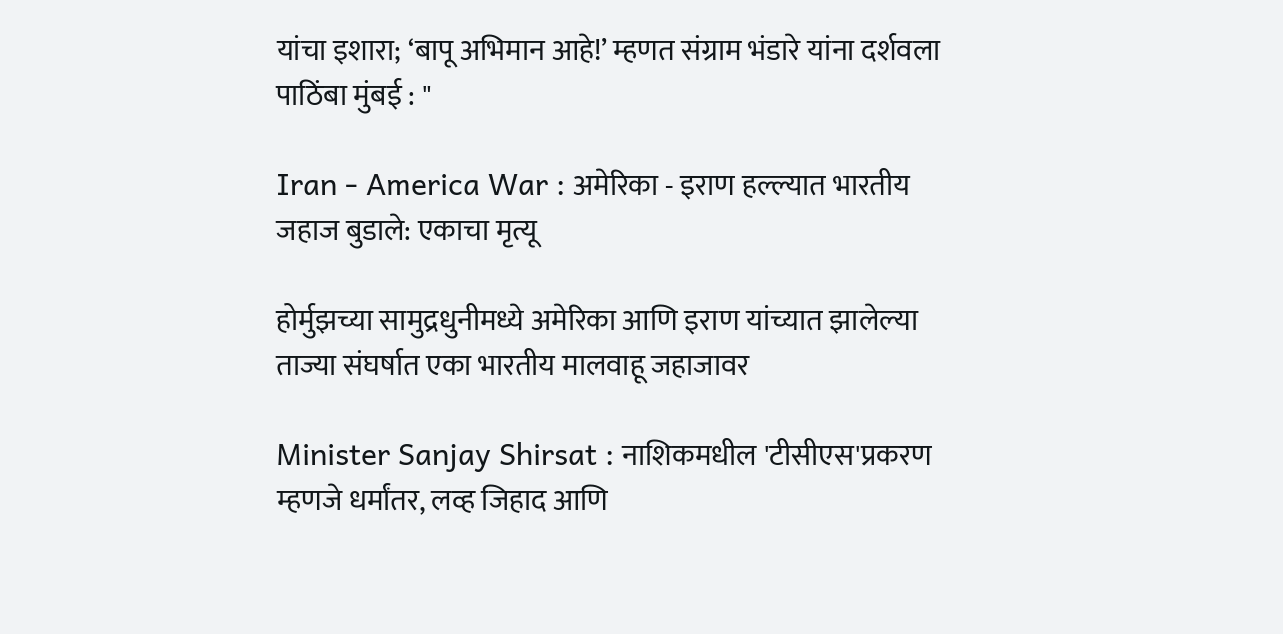यांचा इशारा; ‘बापू अभिमान आहे!’ म्हणत संग्राम भंडारे यांना दर्शवला पाठिंबा मुंबई : "

Iran - America War : अमेरिका - इराण हल्ल्यात भारतीय जहाज बुडाले: एकाचा मृत्यू

होर्मुझच्या सामुद्रधुनीमध्ये अमेरिका आणि इराण यांच्यात झालेल्या ताज्या संघर्षात एका भारतीय मालवाहू जहाजावर

Minister Sanjay Shirsat : नाशिकमधील 'टीसीएस'प्रकरण म्हणजे धर्मांतर, लव्ह जिहाद आणि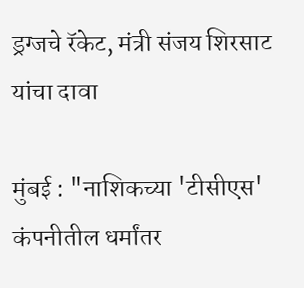ड्रग्जचे रॅकेट, मंत्री संजय शिरसाट यांचा दावा

मुंबई : "नाशिकच्या 'टीसीएस' कंपनीतील धर्मांतर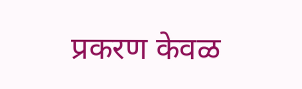प्रकरण केवळ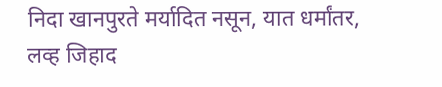निदा खानपुरते मर्यादित नसून, यात धर्मांतर, लव्ह जिहाद